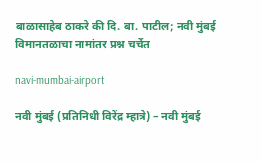बाळासाहेब ठाकरे की दि. बा. पाटील; नवी मुंबई विमानतळाचा नामांतर प्रश्न चर्चेत

navi-mumbai-airport

नवी मुंबई (प्रतिनिधी विरेंद्र म्हात्रे) – नवी मुंबई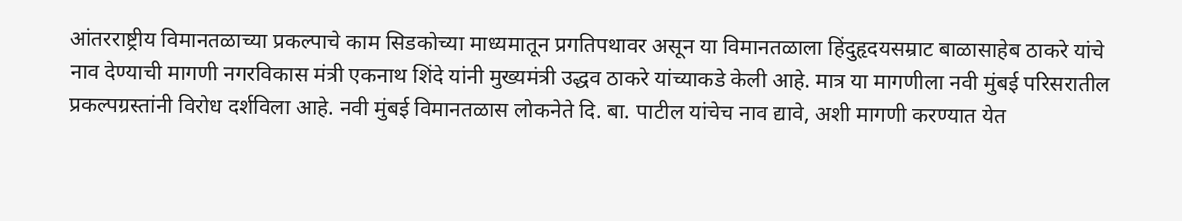आंतरराष्ट्रीय विमानतळाच्या प्रकल्पाचे काम सिडकोच्या माध्यमातून प्रगतिपथावर असून या विमानतळाला हिंदुहृदयसम्राट बाळासाहेब ठाकरे यांचे नाव देण्याची मागणी नगरविकास मंत्री एकनाथ शिंदे यांनी मुख्यमंत्री उद्धव ठाकरे यांच्याकडे केली आहे. मात्र या मागणीला नवी मुंबई परिसरातील प्रकल्पग्रस्तांनी विरोध दर्शविला आहे. नवी मुंबई विमानतळास लोकनेते दि. बा. पाटील यांचेच नाव द्यावे, अशी मागणी करण्यात येत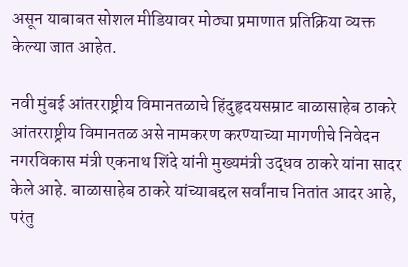असून याबाबत सोशल मीडियावर मोठ्या प्रमाणात प्रतिक्रिया व्यक्त केल्या जात आहेत.

नवी मुंबई आंतरराष्ट्रीय विमानतळाचे हिंदुहृदयसम्राट बाळासाहेब ठाकरे आंतरराष्ट्रीय विमानतळ असे नामकरण करण्याच्या मागणीचे निवेदन नगरविकास मंत्री एकनाथ शिंदे यांनी मुख्यमंत्री उद्धव ठाकरे यांना सादर केले आहे. बाळासाहेब ठाकरे यांच्याबद्दल सर्वांनाच नितांत आदर आहे, परंतु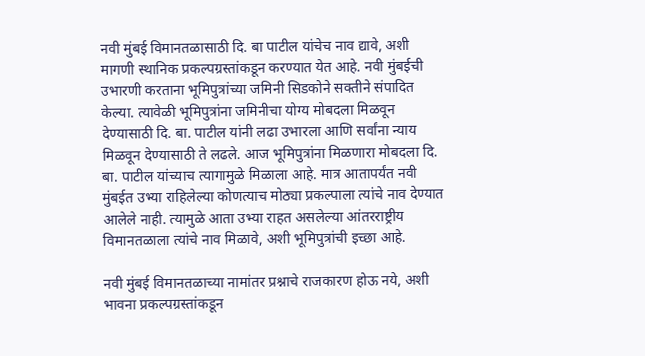नवी मुंबई विमानतळासाठी दि. बा पाटील यांचेच नाव द्यावे, अशी मागणी स्थानिक प्रकल्पग्रस्तांकडून करण्यात येत आहे. नवी मुंबईची उभारणी करताना भूमिपुत्रांच्या जमिनी सिडकोने सक्तीने संपादित केल्या. त्यावेळी भूमिपुत्रांना जमिनीचा योग्य मोबदला मिळवून देण्यासाठी दि. बा. पाटील यांनी लढा उभारला आणि सर्वांना न्याय मिळवून देण्यासाठी ते लढले. आज भूमिपुत्रांना मिळणारा मोबदला दि. बा. पाटील यांच्याच त्यागामुळे मिळाला आहे. मात्र आतापर्यंत नवी मुंबईत उभ्या राहिलेल्या कोणत्याच मोठ्या प्रकल्पाला त्यांचे नाव देण्यात आलेले नाही. त्यामुळे आता उभ्या राहत असलेल्या आंतरराष्ट्रीय विमानतळाला त्यांचे नाव मिळावे, अशी भूमिपुत्रांची इच्छा आहे.

नवी मुंबई विमानतळाच्या नामांतर प्रश्नाचे राजकारण होऊ नये, अशी भावना प्रकल्पग्रस्तांकडून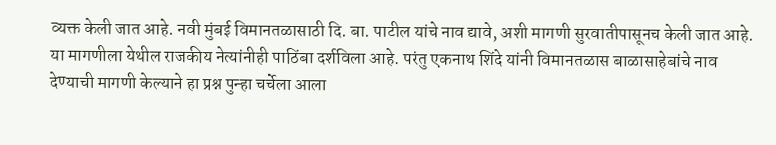व्यक्त केली जात आहे. नवी मुंबई विमानतळासाठी दि. बा. पाटील यांचे नाव द्यावे, अशी मागणी सुरवातीपासूनच केली जात आहे. या मागणीला येथील राजकीय नेत्यांनीही पाठिंबा दर्शविला आहे. परंतु एकनाथ शिंदे यांनी विमानतळास बाळासाहेबांचे नाव देण्याची मागणी केल्याने हा प्रश्न पुन्हा चर्चेला आला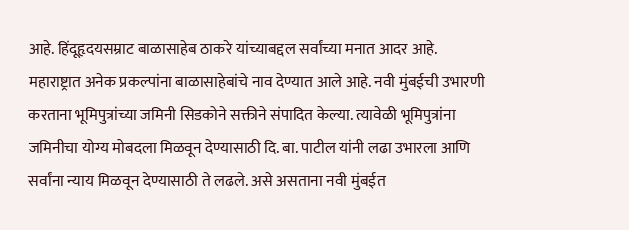आहे. हिंदूहृदयसम्राट बाळासाहेब ठाकरे यांच्याबद्दल सर्वांच्या मनात आदर आहे. महाराष्ट्रात अनेक प्रकल्पांना बाळासाहेबांचे नाव देण्यात आले आहे. नवी मुंबईची उभारणी करताना भूमिपुत्रांच्या जमिनी सिडकोने सक्तीने संपादित केल्या. त्यावेळी भूमिपुत्रांना जमिनीचा योग्य मोबदला मिळवून देण्यासाठी दि. बा. पाटील यांनी लढा उभारला आणि सर्वांना न्याय मिळवून देण्यासाठी ते लढले. असे असताना नवी मुंबईत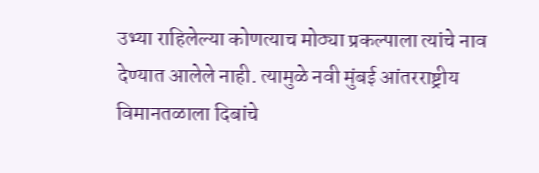उभ्या राहिलेल्या कोणत्याच मोठ्या प्रकल्पाला त्यांचे नाव देण्यात आलेले नाही. त्यामुळे नवी मुंबई आंतरराष्ट्रीय विमानतळाला दिबांचे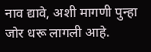नाव द्यावे, अशी मागणी पुन्हा जोर धरू लागली आहे.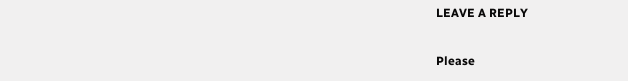LEAVE A REPLY

Please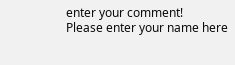enter your comment!
Please enter your name here